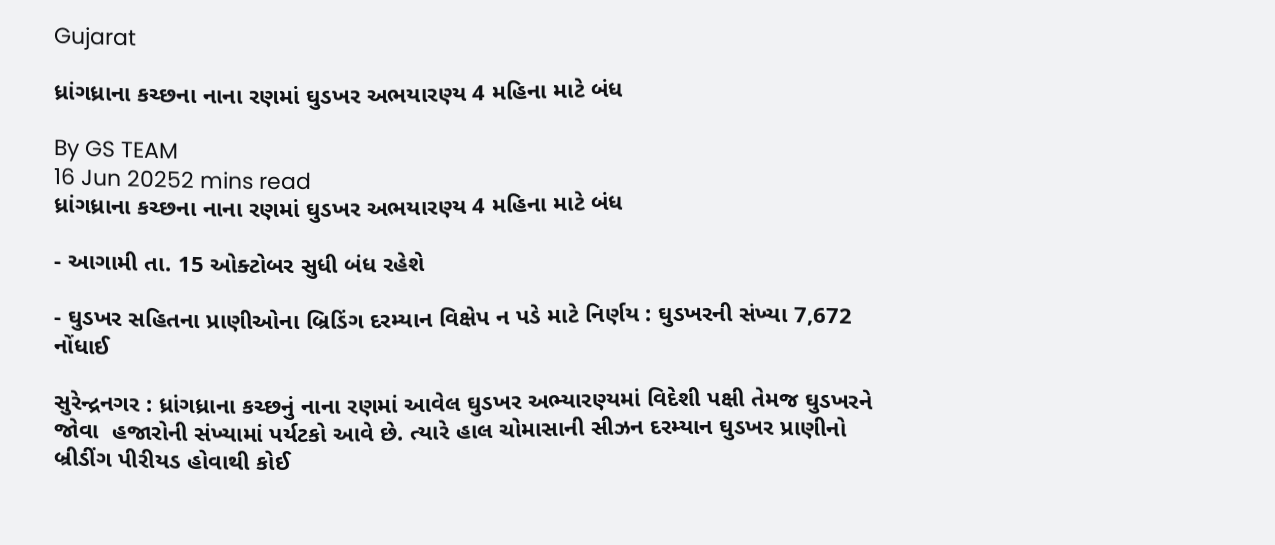Gujarat

ધ્રાંગધ્રાના કચ્છના નાના રણમાં ઘુડખર અભયારણ્ય 4 મહિના માટે બંધ

By GS TEAM
16 Jun 20252 mins read
ધ્રાંગધ્રાના કચ્છના નાના રણમાં ઘુડખર અભયારણ્ય 4 મહિના માટે બંધ

- આગામી તા. 15 ઓક્ટોબર સુધી બંધ રહેશે

- ઘુડખર સહિતના પ્રાણીઓના બ્રિડિંગ દરમ્યાન વિક્ષેપ ન પડે માટે નિર્ણય : ઘુડખરની સંખ્યા 7,672 નોંધાઈ

સુરેન્દ્રનગર : ધ્રાંગધ્રાના કચ્છનું નાના રણમાં આવેલ ઘુડખર અભ્યારણ્યમાં વિદેશી પક્ષી તેમજ ઘુડખરને જોવા  હજારોની સંખ્યામાં પર્યટકો આવે છે. ત્યારે હાલ ચોમાસાની સીઝન દરમ્યાન ઘુડખર પ્રાણીનો બ્રીડીંગ પીરીયડ હોવાથી કોઈ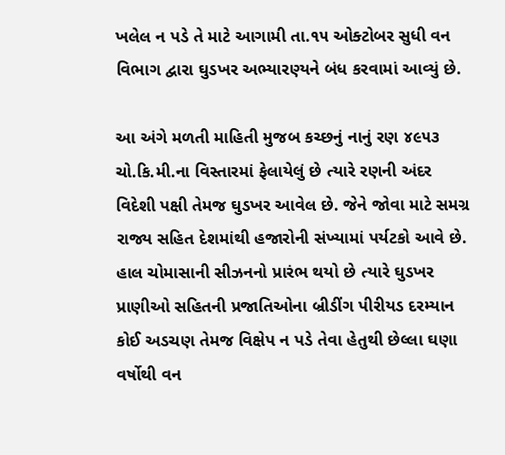ખલેલ ન પડે તે માટે આગામી તા.૧૫ ઓક્ટોબર સુધી વન વિભાગ દ્વારા ઘુડખર અભ્યારણ્યને બંધ કરવામાં આવ્યું છે.

આ અંગે મળતી માહિતી મુજબ કચ્છનું નાનું રણ ૪૯૫૩ ચો.કિ.મી.ના વિસ્તારમાં ફેલાયેલું છે ત્યારે રણની અંદર વિદેશી પક્ષી તેમજ ઘુડખર આવેલ છે. જેને જોવા માટે સમગ્ર રાજ્ય સહિત દેશમાંથી હજારોની સંખ્યામાં પર્યટકો આવે છે. હાલ ચોમાસાની સીઝનનો પ્રારંભ થયો છે ત્યારે ઘુડખર પ્રાણીઓ સહિતની પ્રજાતિઓના બ્રીડીંગ પીરીયડ દરમ્યાન કોઈ અડચણ તેમજ વિક્ષેપ ન પડે તેવા હેતુથી છેલ્લા ઘણા વર્ષોથી વન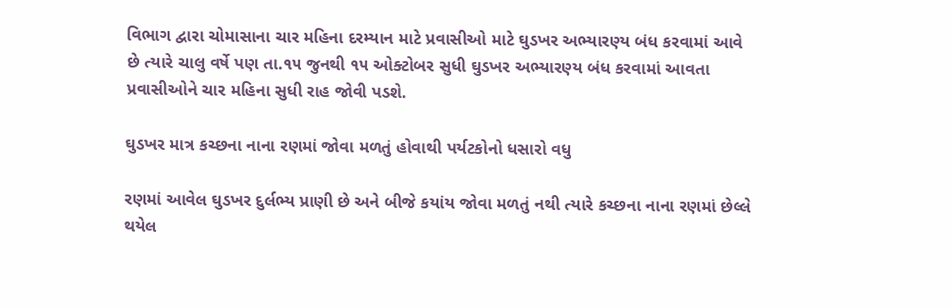વિભાગ દ્વારા ચોમાસાના ચાર મહિના દરમ્યાન માટે પ્રવાસીઓ માટે ઘુડખર અભ્યારણ્ય બંધ કરવામાં આવે છે ત્યારે ચાલુ વર્ષે પણ તા.૧૫ જુનથી ૧૫ ઓક્ટોબર સુધી ઘુડખર અભ્યારણ્ય બંધ કરવામાં આવતા પ્રવાસીઓને ચાર મહિના સુધી રાહ જોવી પડશે.

ઘુડખર માત્ર કચ્છના નાના રણમાં જોવા મળતું હોવાથી પર્યટકોનો ધસારો વધુ

રણમાં આવેલ ઘુડખર દુર્લભ્ય પ્રાણી છે અને બીજે કયાંય જોવા મળતું નથી ત્યારે કચ્છના નાના રણમાં છેલ્લે થયેલ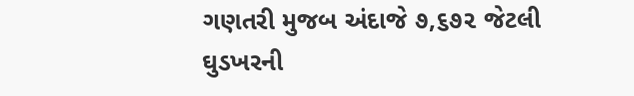ગણતરી મુજબ અંદાજે ૭,૬૭૨ જેટલી ઘુડખરની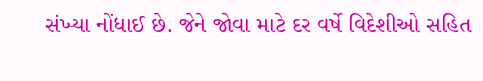સંખ્યા નોંધાઈ છે. જેને જોવા માટે દર વર્ષે વિદેશીઓ સહિત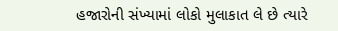હજારોની સંખ્યામાં લોકો મુલાકાત લે છે ત્યારે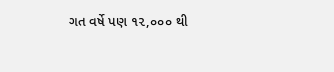ગત વર્ષે પણ ૧૨,૦૦૦ થી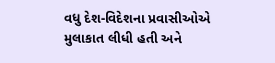વધુ દેશ-વિદેશના પ્રવાસીઓએ મુલાકાત લીધી હતી અને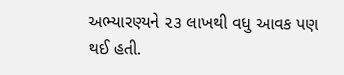અભ્યારણ્યને ૨૩ લાખથી વધુ આવક પણ થઈ હતી.